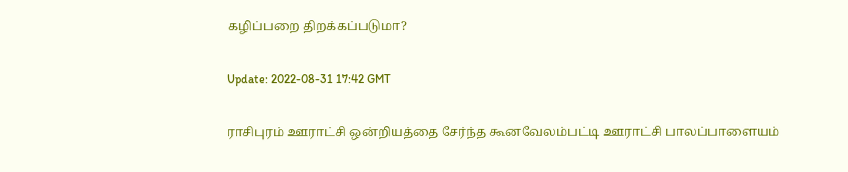கழிப்பறை திறக்கப்படுமா?

Update: 2022-08-31 17:42 GMT

ராசிபுரம் ஊராட்சி ஒன்றியத்தை சேர்ந்த கூனவேலம்பட்டி ஊராட்சி பாலப்பாளையம்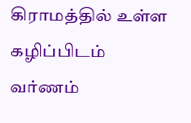கிராமத்தில் உள்ள கழிப்பிடம் வர்ணம்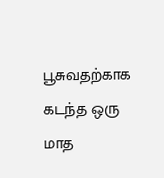பூசுவதற்காக கடந்த ஒரு மாத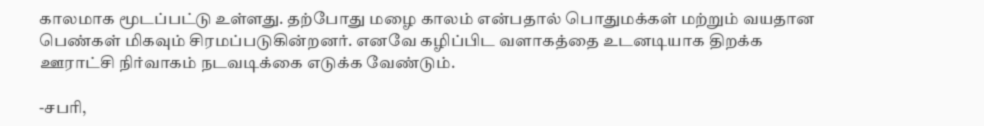காலமாக மூடப்பட்டு உள்ளது. தற்போது மழை காலம் என்பதால் பொதுமக்கள் மற்றும் வயதான பெண்கள் மிகவும் சிரமப்படுகின்றனர். எனவே கழிப்பிட வளாகத்தை உடனடியாக திறக்க ஊராட்சி நிர்வாகம் நடவடிக்கை எடுக்க வேண்டும்.

-சபரி,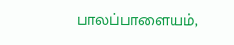பாலப்பாளையம்,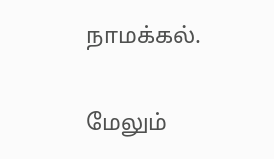நாமக்கல்.

மேலும்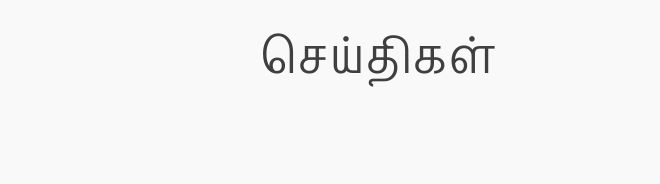செய்திகள்